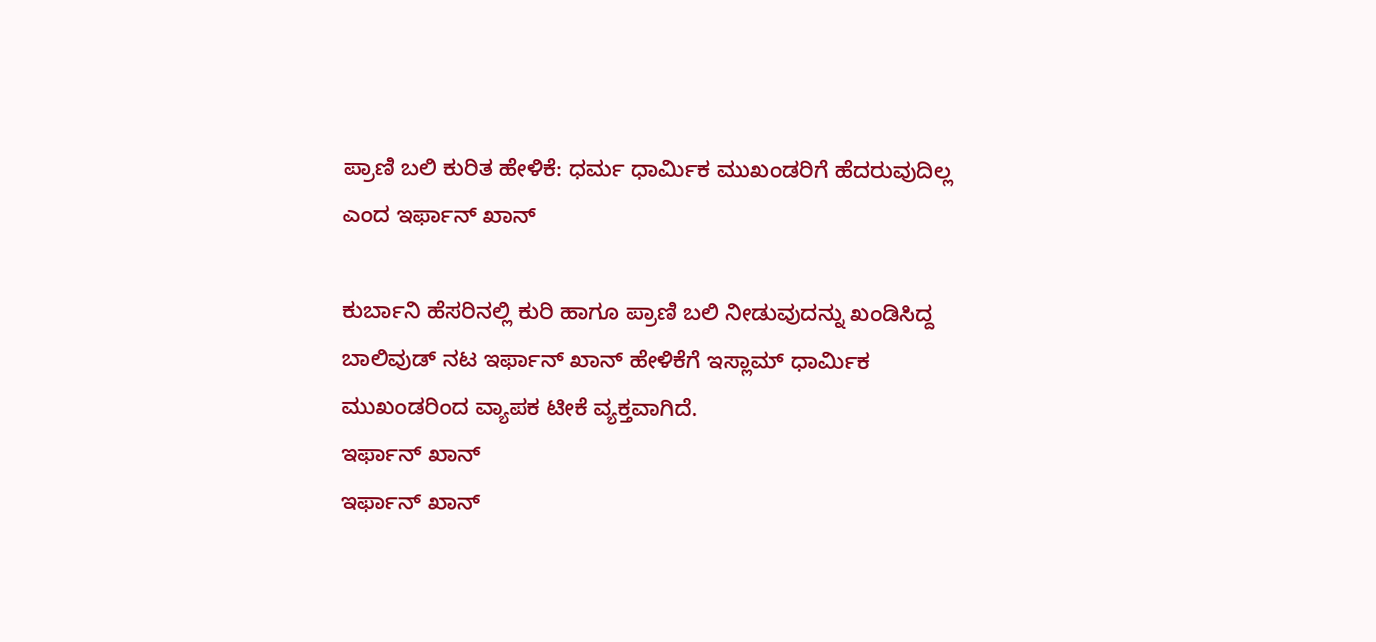ಪ್ರಾಣಿ ಬಲಿ ಕುರಿತ ಹೇಳಿಕೆ: ಧರ್ಮ ಧಾರ್ಮಿಕ ಮುಖಂಡರಿಗೆ ಹೆದರುವುದಿಲ್ಲ ಎಂದ ಇರ್ಫಾನ್ ಖಾನ್

ಕುರ್ಬಾನಿ ಹೆಸರಿನಲ್ಲಿ ಕುರಿ ಹಾಗೂ ಪ್ರಾಣಿ ಬಲಿ ನೀಡುವುದನ್ನು ಖಂಡಿಸಿದ್ದ ಬಾಲಿವುಡ್ ನಟ ಇರ್ಫಾನ್ ಖಾನ್ ಹೇಳಿಕೆಗೆ ಇಸ್ಲಾಮ್ ಧಾರ್ಮಿಕ ಮುಖಂಡರಿಂದ ವ್ಯಾಪಕ ಟೀಕೆ ವ್ಯಕ್ತವಾಗಿದೆ.
ಇರ್ಫಾನ್ ಖಾನ್
ಇರ್ಫಾನ್ ಖಾನ್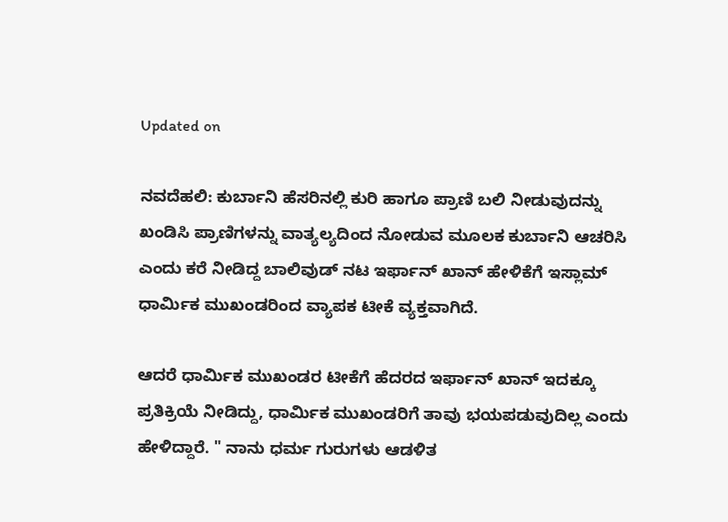Updated on

ನವದೆಹಲಿ: ಕುರ್ಬಾನಿ ಹೆಸರಿನಲ್ಲಿ ಕುರಿ ಹಾಗೂ ಪ್ರಾಣಿ ಬಲಿ ನೀಡುವುದನ್ನು ಖಂಡಿಸಿ ಪ್ರಾಣಿಗಳನ್ನು ವಾತ್ಯಲ್ಯದಿಂದ ನೋಡುವ ಮೂಲಕ ಕುರ್ಬಾನಿ ಆಚರಿಸಿ ಎಂದು ಕರೆ ನೀಡಿದ್ದ ಬಾಲಿವುಡ್ ನಟ ಇರ್ಫಾನ್ ಖಾನ್ ಹೇಳಿಕೆಗೆ ಇಸ್ಲಾಮ್ ಧಾರ್ಮಿಕ ಮುಖಂಡರಿಂದ ವ್ಯಾಪಕ ಟೀಕೆ ವ್ಯಕ್ತವಾಗಿದೆ.

ಆದರೆ ಧಾರ್ಮಿಕ ಮುಖಂಡರ ಟೀಕೆಗೆ ಹೆದರದ ಇರ್ಫಾನ್ ಖಾನ್ ಇದಕ್ಕೂ ಪ್ರತಿಕ್ರಿಯೆ ನೀಡಿದ್ದು, ಧಾರ್ಮಿಕ ಮುಖಂಡರಿಗೆ ತಾವು ಭಯಪಡುವುದಿಲ್ಲ ಎಂದು ಹೇಳಿದ್ದಾರೆ. " ನಾನು ಧರ್ಮ ಗುರುಗಳು ಆಡಳಿತ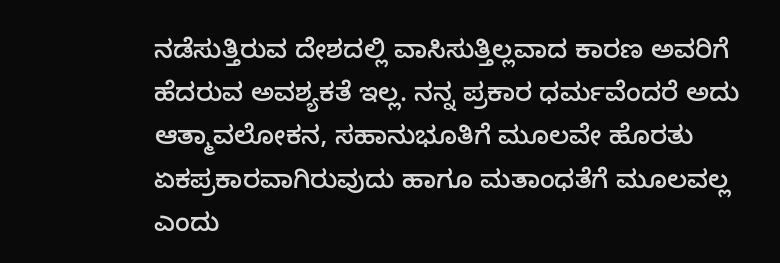ನಡೆಸುತ್ತಿರುವ ದೇಶದಲ್ಲಿ ವಾಸಿಸುತ್ತಿಲ್ಲವಾದ ಕಾರಣ ಅವರಿಗೆ ಹೆದರುವ ಅವಶ್ಯಕತೆ ಇಲ್ಲ. ನನ್ನ ಪ್ರಕಾರ ಧರ್ಮವೆಂದರೆ ಅದು ಆತ್ಮಾವಲೋಕನ, ಸಹಾನುಭೂತಿಗೆ ಮೂಲವೇ ಹೊರತು ಏಕಪ್ರಕಾರವಾಗಿರುವುದು ಹಾಗೂ ಮತಾಂಧತೆಗೆ ಮೂಲವಲ್ಲ ಎಂದು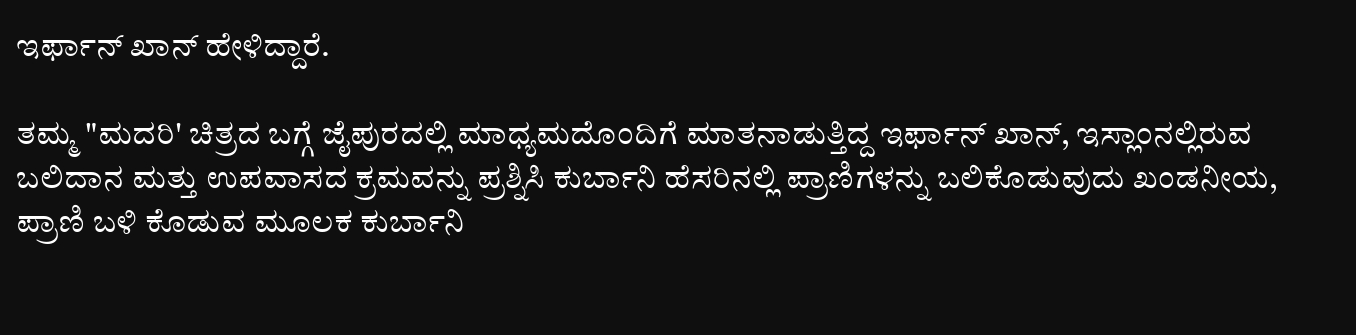ಇರ್ಫಾನ್ ಖಾನ್ ಹೇಳಿದ್ದಾರೆ.

ತಮ್ಮ "ಮದರಿ' ಚಿತ್ರದ ಬಗ್ಗೆ ಜೈಪುರದಲ್ಲಿ ಮಾಧ್ಯಮದೊಂದಿಗೆ ಮಾತನಾಡುತ್ತಿದ್ದ ಇರ್ಫಾನ್‌ ಖಾನ್‌, ಇಸ್ಲಾಂನಲ್ಲಿರುವ ಬಲಿದಾನ ಮತ್ತು ಉಪವಾಸದ ಕ್ರಮವನ್ನು ಪ್ರಶ್ನಿಸಿ ಕುರ್ಬಾನಿ ಹೆಸರಿನಲ್ಲಿ ಪ್ರಾಣಿಗಳನ್ನು ಬಲಿಕೊಡುವುದು ಖಂಡನೀಯ, ಪ್ರಾಣಿ ಬಳಿ ಕೊಡುವ ಮೂಲಕ ಕುರ್ಬಾನಿ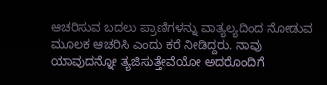ಆಚರಿಸುವ ಬದಲು ಪ್ರಾಣಿಗಳನ್ನು ವಾತ್ಯಲ್ಯದಿಂದ ನೋಡುವ ಮೂಲಕ ಆಚರಿಸಿ ಎಂದು ಕರೆ ನೀಡಿದ್ದರು. ನಾವು ಯಾವುದನ್ನೋ ತ್ಯಜಿಸುತ್ತೇವೆಯೋ ಅದರೊಂದಿಗೆ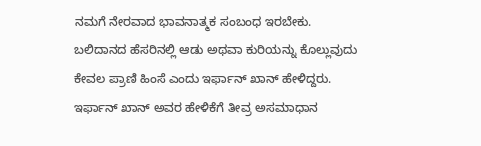ನಮಗೆ ನೇರವಾದ ಭಾವನಾತ್ಮಕ ಸಂಬಂಧ ಇರಬೇಕು. ಬಲಿದಾನದ ಹೆಸರಿನಲ್ಲಿ ಆಡು ಅಥವಾ ಕುರಿಯನ್ನು ಕೊಲ್ಲುವುದು ಕೇವಲ ಪ್ರಾಣಿ ಹಿಂಸೆ ಎಂದು ಇರ್ಫಾನ್ ಖಾನ್ ಹೇಳಿದ್ದರು. ಇರ್ಫಾನ್ ಖಾನ್ ಅವರ ಹೇಳಿಕೆಗೆ ತೀವ್ರ ಅಸಮಾಧಾನ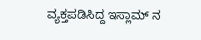ವ್ಯಕ್ತಪಡಿಸಿದ್ದ ಇಸ್ಲಾಮ್ ನ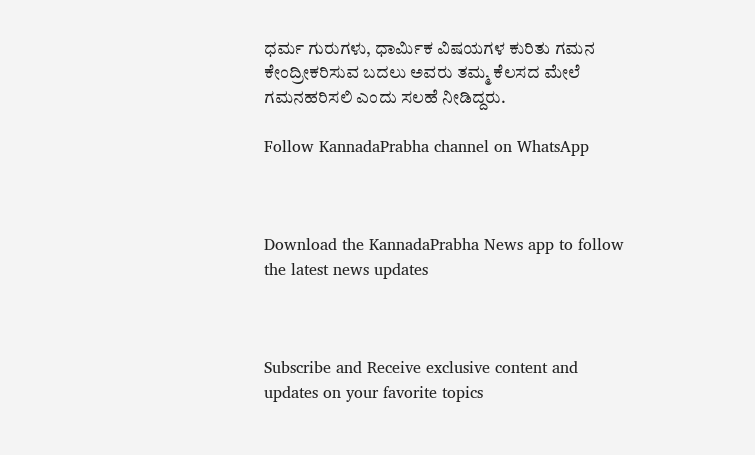ಧರ್ಮ ಗುರುಗಳು, ಧಾರ್ಮಿಕ ವಿಷಯಗಳ ಕುರಿತು ಗಮನ ಕೇಂದ್ರೀಕರಿಸುವ ಬದಲು ಅವರು ತಮ್ಮ ಕೆಲಸದ ಮೇಲೆ ಗಮನಹರಿಸಲಿ ಎಂದು ಸಲಹೆ ನೀಡಿದ್ದರು.

Follow KannadaPrabha channel on WhatsApp



Download the KannadaPrabha News app to follow the latest news updates



Subscribe and Receive exclusive content and updates on your favorite topics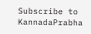Subscribe to KannadaPrabha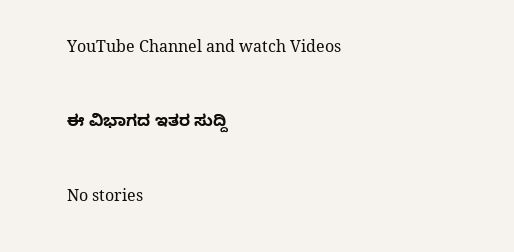YouTube Channel and watch Videos

ಈ ವಿಭಾಗದ ಇತರ ಸುದ್ದಿ

No stories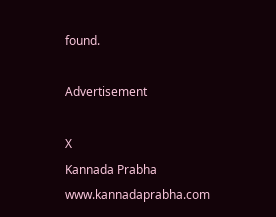found.

Advertisement

X
Kannada Prabha
www.kannadaprabha.com